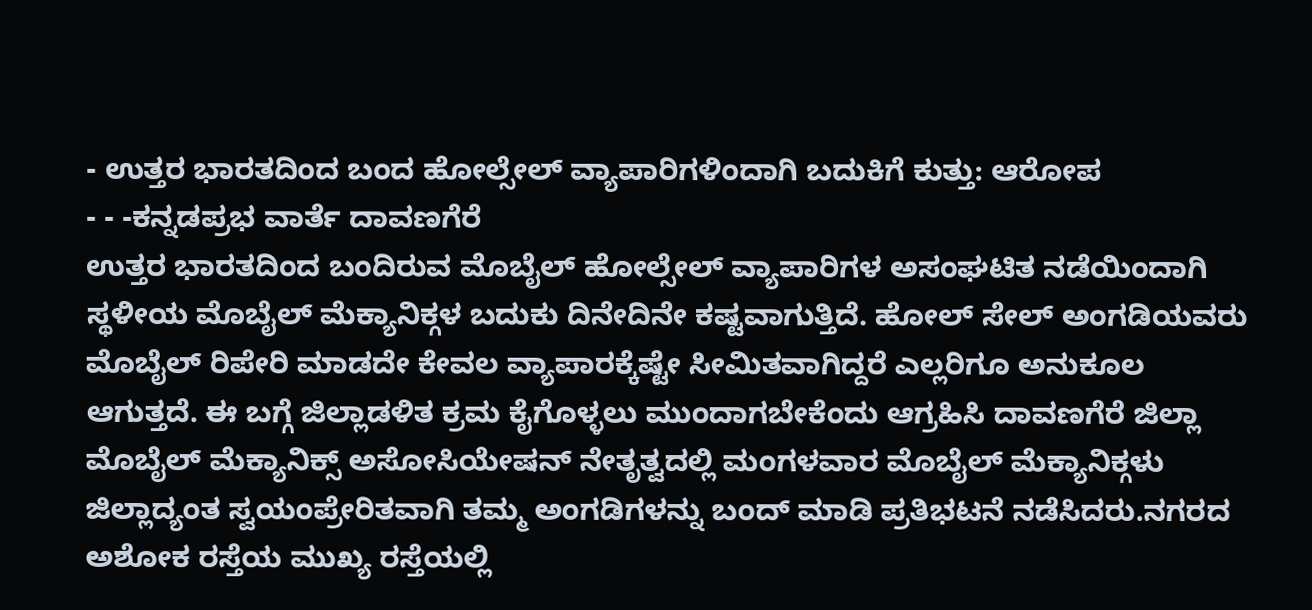- ಉತ್ತರ ಭಾರತದಿಂದ ಬಂದ ಹೋಲ್ಸೇಲ್ ವ್ಯಾಪಾರಿಗಳಿಂದಾಗಿ ಬದುಕಿಗೆ ಕುತ್ತು: ಆರೋಪ
- - -ಕನ್ನಡಪ್ರಭ ವಾರ್ತೆ ದಾವಣಗೆರೆ
ಉತ್ತರ ಭಾರತದಿಂದ ಬಂದಿರುವ ಮೊಬೈಲ್ ಹೋಲ್ಸೇಲ್ ವ್ಯಾಪಾರಿಗಳ ಅಸಂಘಟಿತ ನಡೆಯಿಂದಾಗಿ ಸ್ಥಳೀಯ ಮೊಬೈಲ್ ಮೆಕ್ಯಾನಿಕ್ಗಳ ಬದುಕು ದಿನೇದಿನೇ ಕಷ್ಟವಾಗುತ್ತಿದೆ. ಹೋಲ್ ಸೇಲ್ ಅಂಗಡಿಯವರು ಮೊಬೈಲ್ ರಿಪೇರಿ ಮಾಡದೇ ಕೇವಲ ವ್ಯಾಪಾರಕ್ಕೆಷ್ಟೇ ಸೀಮಿತವಾಗಿದ್ದರೆ ಎಲ್ಲರಿಗೂ ಅನುಕೂಲ ಆಗುತ್ತದೆ. ಈ ಬಗ್ಗೆ ಜಿಲ್ಲಾಡಳಿತ ಕ್ರಮ ಕೈಗೊಳ್ಳಲು ಮುಂದಾಗಬೇಕೆಂದು ಆಗ್ರಹಿಸಿ ದಾವಣಗೆರೆ ಜಿಲ್ಲಾ ಮೊಬೈಲ್ ಮೆಕ್ಯಾನಿಕ್ಸ್ ಅಸೋಸಿಯೇಷನ್ ನೇತೃತ್ವದಲ್ಲಿ ಮಂಗಳವಾರ ಮೊಬೈಲ್ ಮೆಕ್ಯಾನಿಕ್ಗಳು ಜಿಲ್ಲಾದ್ಯಂತ ಸ್ವಯಂಪ್ರೇರಿತವಾಗಿ ತಮ್ಮ ಅಂಗಡಿಗಳನ್ನು ಬಂದ್ ಮಾಡಿ ಪ್ರತಿಭಟನೆ ನಡೆಸಿದರು.ನಗರದ ಅಶೋಕ ರಸ್ತೆಯ ಮುಖ್ಯ ರಸ್ತೆಯಲ್ಲಿ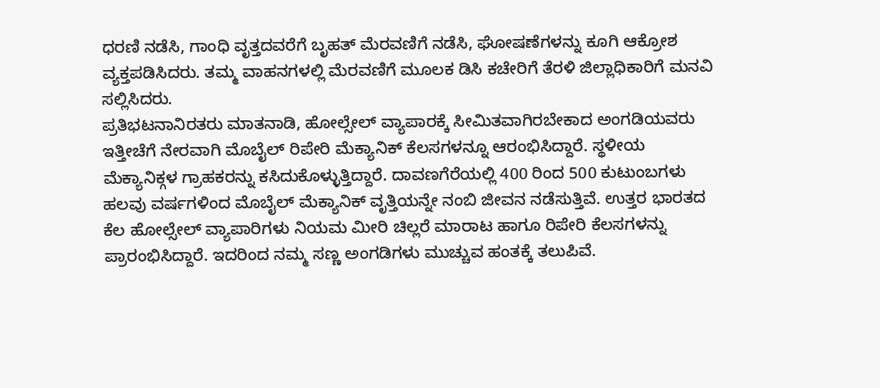ಧರಣಿ ನಡೆಸಿ, ಗಾಂಧಿ ವೃತ್ತದವರೆಗೆ ಬೃಹತ್ ಮೆರವಣಿಗೆ ನಡೆಸಿ, ಘೋಷಣೆಗಳನ್ನು ಕೂಗಿ ಆಕ್ರೋಶ ವ್ಯಕ್ತಪಡಿಸಿದರು. ತಮ್ಮ ವಾಹನಗಳಲ್ಲಿ ಮೆರವಣಿಗೆ ಮೂಲಕ ಡಿಸಿ ಕಚೇರಿಗೆ ತೆರಳಿ ಜಿಲ್ಲಾಧಿಕಾರಿಗೆ ಮನವಿ ಸಲ್ಲಿಸಿದರು.
ಪ್ರತಿಭಟನಾನಿರತರು ಮಾತನಾಡಿ, ಹೋಲ್ಸೇಲ್ ವ್ಯಾಪಾರಕ್ಕೆ ಸೀಮಿತವಾಗಿರಬೇಕಾದ ಅಂಗಡಿಯವರು ಇತ್ತೀಚೆಗೆ ನೇರವಾಗಿ ಮೊಬೈಲ್ ರಿಪೇರಿ ಮೆಕ್ಯಾನಿಕ್ ಕೆಲಸಗಳನ್ನೂ ಆರಂಭಿಸಿದ್ದಾರೆ. ಸ್ಥಳೀಯ ಮೆಕ್ಯಾನಿಕ್ಗಳ ಗ್ರಾಹಕರನ್ನು ಕಸಿದುಕೊಳ್ಳುತ್ತಿದ್ದಾರೆ. ದಾವಣಗೆರೆಯಲ್ಲಿ 400 ರಿಂದ 500 ಕುಟುಂಬಗಳು ಹಲವು ವರ್ಷಗಳಿಂದ ಮೊಬೈಲ್ ಮೆಕ್ಯಾನಿಕ್ ವೃತ್ತಿಯನ್ನೇ ನಂಬಿ ಜೀವನ ನಡೆಸುತ್ತಿವೆ. ಉತ್ತರ ಭಾರತದ ಕೆಲ ಹೋಲ್ಸೇಲ್ ವ್ಯಾಪಾರಿಗಳು ನಿಯಮ ಮೀರಿ ಚಿಲ್ಲರೆ ಮಾರಾಟ ಹಾಗೂ ರಿಪೇರಿ ಕೆಲಸಗಳನ್ನು ಪ್ರಾರಂಭಿಸಿದ್ದಾರೆ. ಇದರಿಂದ ನಮ್ಮ ಸಣ್ಣ ಅಂಗಡಿಗಳು ಮುಚ್ಚುವ ಹಂತಕ್ಕೆ ತಲುಪಿವೆ.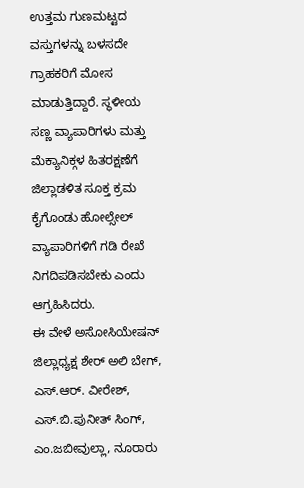ಉತ್ತಮ ಗುಣಮಟ್ಟದ ವಸ್ತುಗಳನ್ನು ಬಳಸದೇ ಗ್ರಾಹಕರಿಗೆ ಮೋಸ ಮಾಡುತ್ತಿದ್ದಾರೆ. ಸ್ಥಳೀಯ ಸಣ್ಣ ವ್ಯಾಪಾರಿಗಳು ಮತ್ತು ಮೆಕ್ಯಾನಿಕ್ಗಳ ಹಿತರಕ್ಷಣೆಗೆ ಜಿಲ್ಲಾಡಳಿತ ಸೂಕ್ತ ಕ್ರಮ ಕೈಗೊಂಡು ಹೋಲ್ಸೇಲ್ ವ್ಯಾಪಾರಿಗಳಿಗೆ ಗಡಿ ರೇಖೆ ನಿಗದಿಪಡಿಸಬೇಕು ಎಂದು ಆಗ್ರಹಿಸಿದರು.
ಈ ವೇಳೆ ಅಸೋಸಿಯೇಷನ್ ಜಿಲ್ಲಾಧ್ಯಕ್ಷ ಶೇರ್ ಅಲಿ ಬೇಗ್, ಎಸ್.ಆರ್. ವೀರೇಶ್, ಎಸ್.ಬಿ.ಪುನೀತ್ ಸಿಂಗ್, ಎಂ.ಜಬೀವುಲ್ಲಾ, ನೂರಾರು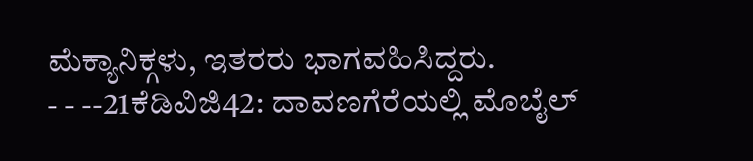ಮೆಕ್ಯಾನಿಕ್ಗಳು, ಇತರರು ಭಾಗವಹಿಸಿದ್ದರು.
- - --21ಕೆಡಿವಿಜಿ42: ದಾವಣಗೆರೆಯಲ್ಲಿ ಮೊಬೈಲ್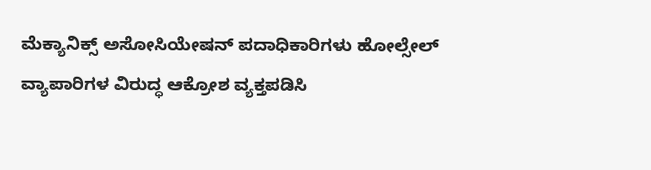ಮೆಕ್ಯಾನಿಕ್ಸ್ ಅಸೋಸಿಯೇಷನ್ ಪದಾಧಿಕಾರಿಗಳು ಹೋಲ್ಸೇಲ್ ವ್ಯಾಪಾರಿಗಳ ವಿರುದ್ಧ ಆಕ್ರೋಶ ವ್ಯಕ್ತಪಡಿಸಿ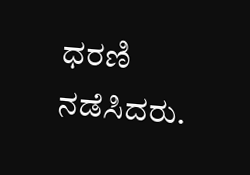ಧರಣಿ ನಡೆಸಿದರು.